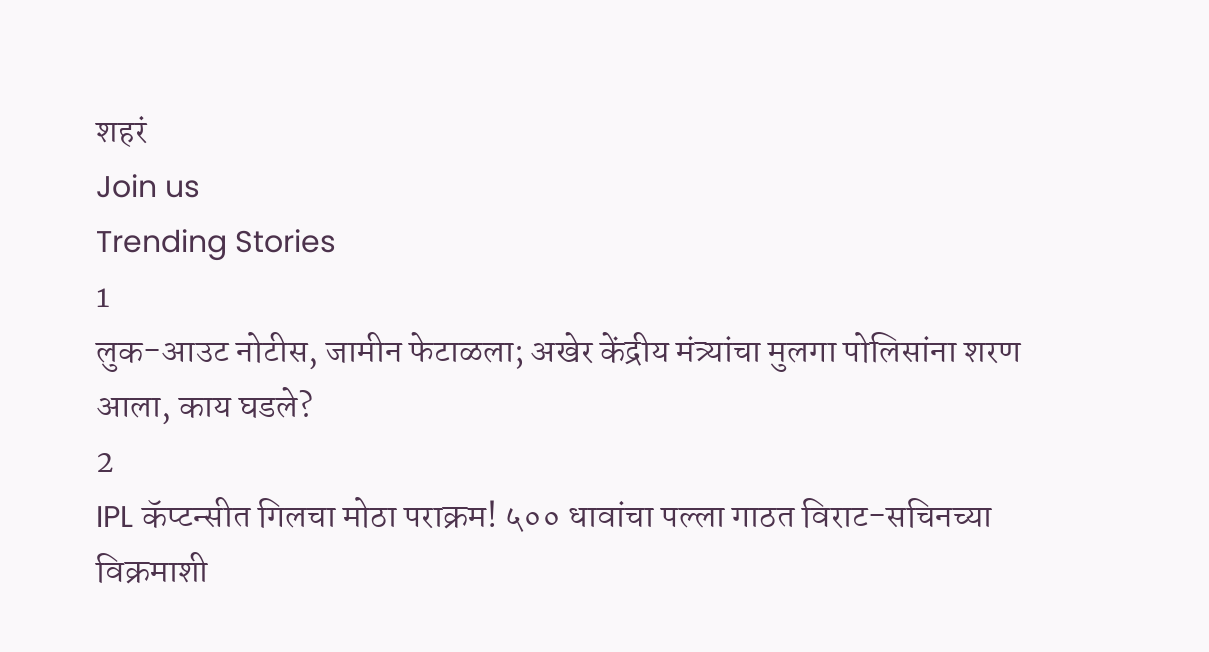शहरं
Join us
Trending Stories
1
लुक-आउट नोटीस, जामीन फेटाळला; अखेर केंद्रीय मंत्र्यांचा मुलगा पोलिसांना शरण आला, काय घडले?
2
IPL कॅप्टन्सीत गिलचा मोठा पराक्रम! ५०० धावांचा पल्ला गाठत विराट-सचिनच्या विक्रमाशी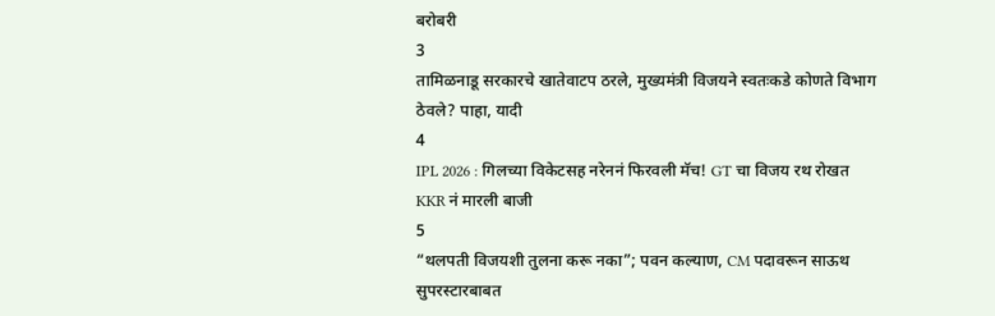बरोबरी
3
तामिळनाडू सरकारचे खातेवाटप ठरले, मुख्यमंत्री विजयने स्वतःकडे कोणते विभाग ठेवले? पाहा, यादी
4
IPL 2026 : गिलच्या विकेटसह नरेननं फिरवली मॅच! GT चा विजय रथ रोखत KKR नं मारली बाजी
5
“थलपती विजयशी तुलना करू नका”; पवन कल्याण, CM पदावरून साऊथ सुपरस्टारबाबत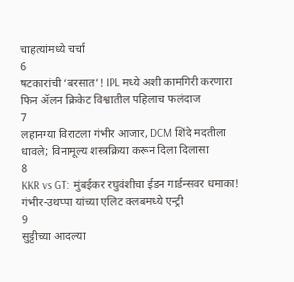चाहत्यांमध्ये चर्चा
6
षटकारांची ‘बरसात’! IPL मध्ये अशी कामगिरी करणारा फिन ॲलन क्रिकेट विश्वातील पहिलाच फलंदाज
7
लहानग्या विराटला गंभीर आजार, DCM शिंदे मदतीला धावले; विनामूल्य शस्त्रक्रिया करून दिला दिलासा
8
KKR vs GT: मुंबईकर रघुवंशीचा ईडन गार्डन्सवर धमाका! गंभीर-उथप्पा यांच्या एलिट क्लबमध्ये एन्ट्री
9
सुट्टीच्या आदल्या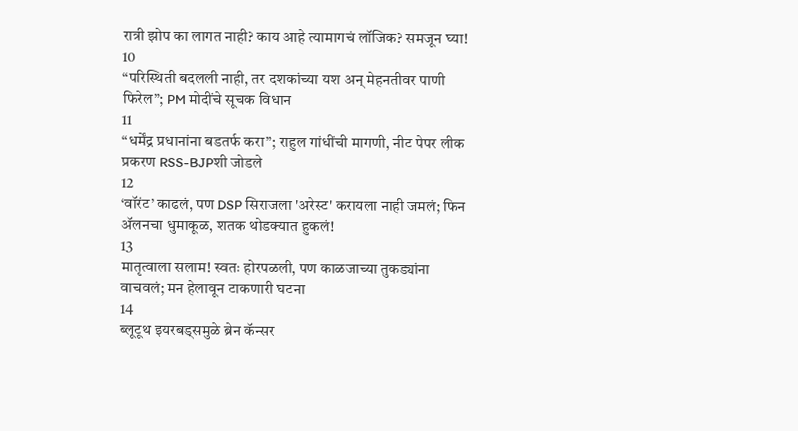रात्री झोप का लागत नाही? काय आहे त्यामागचं लॉजिक? समजून घ्या!
10
“परिस्थिती बदलली नाही, तर दशकांच्या यश अन् मेहनतीवर पाणी फिरेल”; PM मोदींचे सूचक विधान
11
“धर्मेंद्र प्रधानांना बडतर्फ करा”; राहुल गांधींची मागणी, नीट पेपर लीक प्रकरण RSS-BJPशी जोडले
12
‘वॉरंट’ काढलं, पण DSP सिराजला 'अरेस्ट' करायला नाही जमलं; फिन ॲलनचा धुमाकूळ, शतक थोडक्यात हुकलं!
13
मातृत्वाला सलाम! स्वतः होरपळली, पण काळजाच्या तुकड्यांना वाचवलं; मन हेलावून टाकणारी घटना
14
ब्लूटूथ इयरबड्समुळे ब्रेन कॅन्सर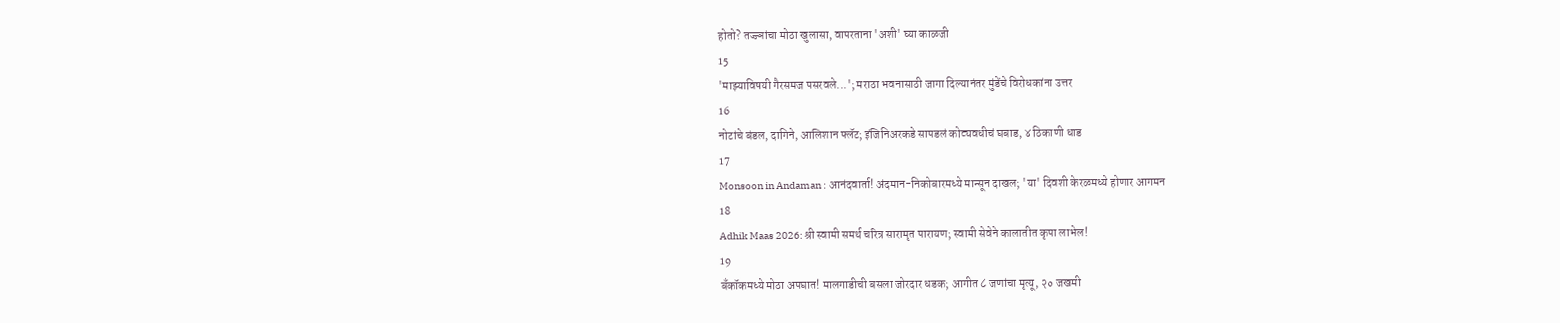होतो? तज्ज्ञांचा मोठा खुलासा, वापरताना 'अशी' घ्या काळजी
15
'माझ्याविषयी गैरसमज पसरवले...'; मराठा भवनासाठी जागा दिल्यानंतर मुंडेंचे विरोधकांना उत्तर
16
नोटांचे बंडल, दागिने, आलिशान फ्लॅट; इंजिनिअरकडे सापडलं कोट्यवधीचं घबाड, ४ ठिकाणी धाड
17
Monsoon in Andaman : आनंदवार्ता! अंदमान-निकोबारमध्ये मान्सून दाखल; 'या' दिवशी केरळमध्ये होणार आगमन
18
Adhik Maas 2026: श्री स्वामी समर्थ चरित्र सारामृत पारायण; स्वामी सेवेने कालातीत कृपा लाभेल!
19
बँकॉकमध्ये मोठा अपघात! मालगाडीची बसला जोरदार धडक; आगीत ८ जणांचा मृत्यू, २० जखमी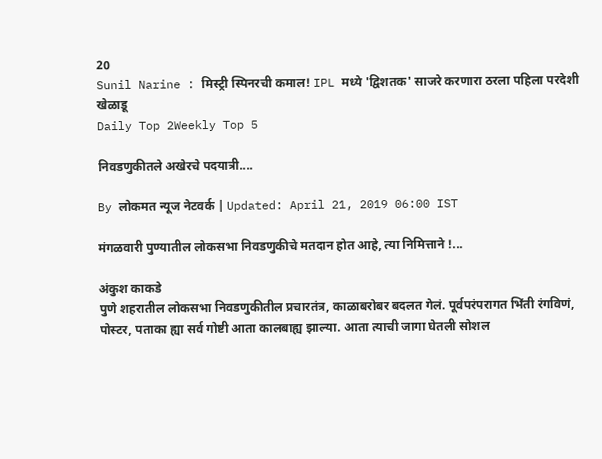20
Sunil Narine : मिस्ट्री स्पिनरची कमाल! IPL मध्ये 'द्विशतक' साजरे करणारा ठरला पहिला परदेशी खेळाडू
Daily Top 2Weekly Top 5

निवडणुकीतले अखेरचे पदयात्री....

By लोकमत न्यूज नेटवर्क | Updated: April 21, 2019 06:00 IST

मंगळवारी पुण्यातील लोकसभा निवडणुकीचे मतदान होत आहे, त्या निमित्ताने !...

अंकुश काकडे
पुणे शहरातील लोकसभा निवडणुकीतील प्रचारतंत्र, काळाबरोबर बदलत गेलं. पूर्वपरंपरागत भिंती रंगविणं, पोस्टर, पताका ह्या सर्व गोष्टी आता कालबाह्य झाल्या. आता त्याची जागा घेतली सोशल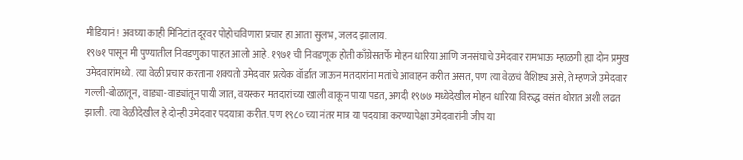मीडियानं! अवघ्या काही मिनिटांत दूरवर पोहोचविणारा प्रचार हा आता सुलभ, जलद झालाय.
१९७१ पासून मी पुण्यातील निवडणुका पाहत आलो आहे. १९७१ ची निवडणूक होती काँग्रेसतर्फे मोहन धारिया आणि जनसंघाचे उमेदवार रामभाऊ म्हाळगी ह्या दोन प्रमुख उमेदवारांमध्ये. त्या वेळी प्रचार करताना शक्यतो उमेदवार प्रत्येक वॉर्डात जाऊन मतदारांना मतांचे आवाहन करीत असत, पण त्या वेळचं वैशिष्ट्य असे, ते म्हणजे उमेदवार गल्ली-बोळातून, वाड्या-वाड्यांतून पायी जात, वयस्कर मतदारांच्या खाली वाकून पाया पडत, अगदी १९७७ मध्येदेखील मोहन धारिया विरुद्ध वसंत थोरात अशी लढत झाली. त्या वेळीदेखील हे दोन्ही उमेदवार पदयात्रा करीत. पण १९८० च्या नंतर मात्र या पदयात्रा करण्यापेक्षा उमेदवारांनी जीप या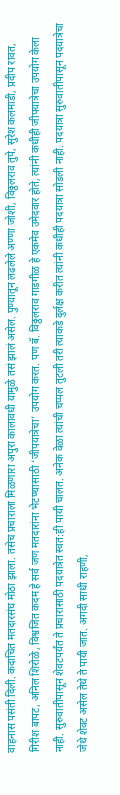वाहनास पसंती दिली. कदाचित मतदारसंघ मोठा झाला. तसेच प्रचाराला मिळणारा अपुरा कालावधी यामुळे तसं झालं असेल. पुण्यातून लढलेले अण्णा जोशी, विठ्ठलराव तुपे, सुरेश कलमाडी, प्रदीप रावत, गिरीश बापट, अनिल शिरोळे, विश्वजित कदम हे सर्व जण मतदारांना भेटण्यासाठी ‘जीपयात्रेचा’ उपयोग करत. पण बॅ. विठ्ठलराव गाडगीळ हे एकमेव उमेदवार होते, त्यांनी कधीही जीपयात्रेचा उपयोग केला नाही. सुरुवातीपासून शेवटपर्यंत ते प्रचारासाठी पदयात्रेत स्वत:ही पायी चालत. अनेक वेळा त्यांची चप्पल तुटली तरी त्याकडे दुर्लक्ष करीत त्यांनी कधीही पदयात्रा सोडली नाही. पदयात्रा सुरुवातीपासून पदयात्रेचा जेथे शेवट असेल तेथे ते पायी जात. अगदी साधी राहणी,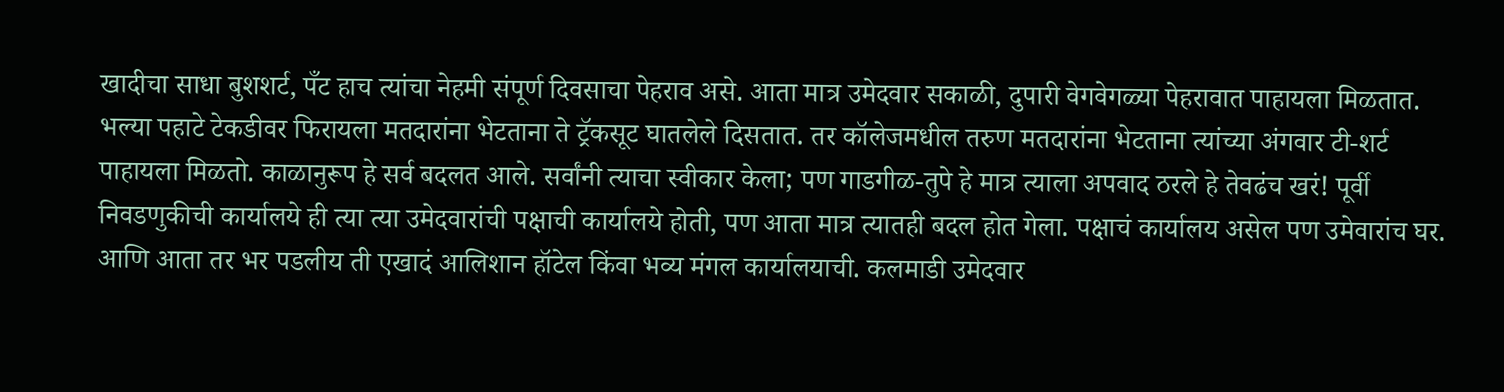खादीचा साधा बुशशर्ट, पँट हाच त्यांचा नेहमी संपूर्ण दिवसाचा पेहराव असे. आता मात्र उमेदवार सकाळी, दुपारी वेगवेगळ्या पेहरावात पाहायला मिळतात. भल्या पहाटे टेकडीवर फिरायला मतदारांना भेटताना ते ट्रॅकसूट घातलेले दिसतात. तर कॉलेजमधील तरुण मतदारांना भेटताना त्यांच्या अंगवार टी-शर्ट पाहायला मिळतो. काळानुरूप हे सर्व बदलत आले. सर्वांनी त्याचा स्वीकार केला; पण गाडगीळ-तुपे हे मात्र त्याला अपवाद ठरले हे तेवढंच खरं! पूर्वी निवडणुकीची कार्यालये ही त्या त्या उमेदवारांची पक्षाची कार्यालये होती, पण आता मात्र त्यातही बदल होत गेला. पक्षाचं कार्यालय असेल पण उमेवारांच घर. आणि आता तर भर पडलीय ती एखादं आलिशान हॉटेल किंवा भव्य मंगल कार्यालयाची. कलमाडी उमेदवार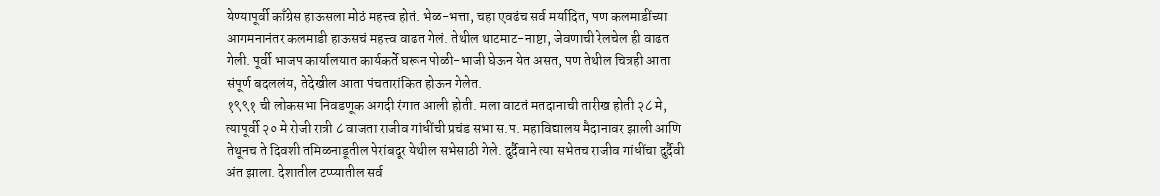येण्यापूर्वी काँग्रेस हाऊसला मोठं महत्त्व होतं. भेळ-भत्ता, चहा एवढंच सर्व मर्यादित, पण कलमाडींच्या आगमनानंतर कलमाडी हाऊसचं महत्त्व वाढत गेलं. तेथील थाटमाट-नाष्टा, जेवणाची रेलचेल ही वाढत गेली. पूर्वी भाजप कार्यालयात कार्यकर्ते घरून पोळी-भाजी घेऊन येत असत, पण तेथील चित्रही आता संपूर्ण बदललंय, तेदेखील आता पंचतारांकित होऊन गेलेत.
१९९१ ची लोकसभा निवडणूक अगदी रंगात आली होती. मला वाटतं मतदानाची तारीख होती २८ मे, त्यापूर्वी २० मे रोजी रात्री ८ वाजता राजीव गांधींची प्रचंड सभा स.प. महाविद्यालय मैदानावर झाली आणि तेथूनच ते दिवशी तमिळनाडूतील पेरांबदूर येथील सभेसाठी गेले. दुर्दैवाने त्या सभेतच राजीव गांधींचा दुर्दैवी अंत झाला. देशातील टप्प्यातील सर्व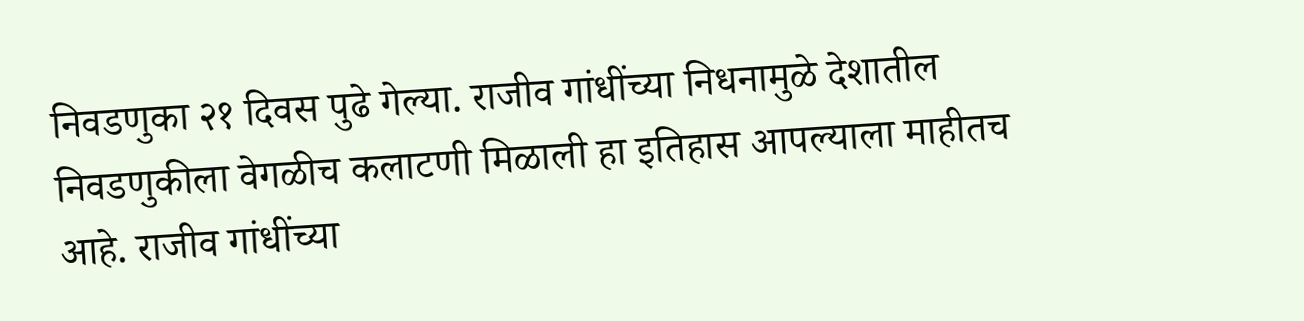निवडणुका २१ दिवस पुढे गेल्या. राजीव गांधींच्या निधनामुळे देशातील निवडणुकीला वेगळीच कलाटणी मिळाली हा इतिहास आपल्याला माहीतच आहे. राजीव गांधींच्या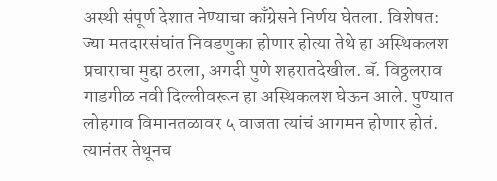अस्थी संपूर्ण देशात नेण्याचा काँग्रेसने निर्णय घेतला. विशेषत: ज्या मतदारसंघांत निवडणुका होणार होत्या तेथे हा अस्थिकलश प्रचाराचा मुद्दा ठरला, अगदी पुणे शहरातदेखील. बॅ. विठ्ठलराव गाडगीळ नवी दिल्लीवरून हा अस्थिकलश घेऊन आले. पुण्यात लोहगाव विमानतळावर ५ वाजता त्यांचं आगमन होणार होतं. त्यानंतर तेथूनच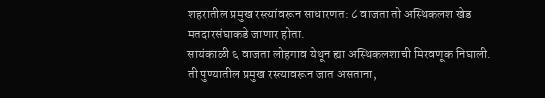शहरातील प्रमुख रस्त्यांवरून साधारणत: ८ वाजता तो अस्थिकलश खेड मतदारसंघाकडे जाणार होता.
सायंकाळी ६ वाजता लोहगाव येथून ह्या अस्थिकलशाची मिरवणूक निघाली. ती पुण्यातील प्रमुख रस्त्यावरून जात असताना,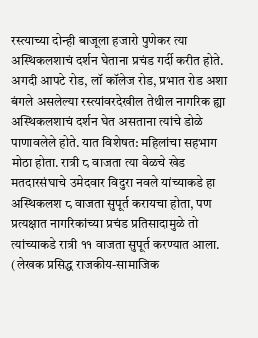रस्त्याच्या दोन्ही बाजूला हजारो पुणेकर त्या अस्थिकलशाचं दर्शन घेताना प्रचंड गर्दी करीत होते. अगदी आपटे रोड, लॉ कॉलेज रोड, प्रभात रोड अशा बंगले असलेल्या रस्त्यांवरदेखील तेथील नागरिक ह्या अस्थिकलशाचं दर्शन घेत असताना त्यांचे डोळे पाणावलेले होते. यात विशेषत: महिलांचा सहभाग मोठा होता. रात्री ८ वाजता त्या वेळचे खेड मतदारसंघाचे उमेदवार विदुरा नवले यांच्याकडे हा अस्थिकलश ८ वाजता सुपूर्त करायचा होता, पण प्रत्यक्षात नागरिकांच्या प्रचंड प्रतिसादामुळे तो त्यांच्याकडे रात्री ११ वाजता सुपूर्त करण्यात आला.
(लेखक प्रसिद्ध राजकीय-सामाजिक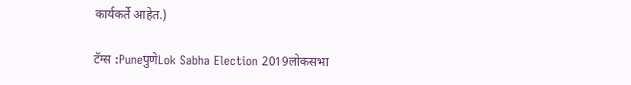कार्यकर्ते आहेत.)

टॅग्स :PuneपुणेLok Sabha Election 2019लोकसभा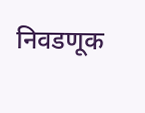निवडणूक